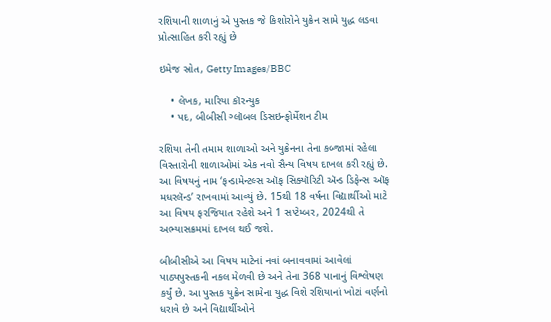રશિયાની શાળાનું એ પુસ્તક જે કિશોરોને યુક્રેન સામે યુદ્ધ લડવા પ્રોત્સાહિત કરી રહ્યું છે

ઇમેજ સ્રોત, Getty Images/BBC

    • લેખક, મારિયા કૉરન્યુક
    • પદ, બીબીસી ગ્લૉબલ ડિસઇન્ફોર્મેશન ટીમ

રશિયા તેની તમામ શાળાઓ અને યુક્રેનના તેના કબ્જામાં રહેલા વિસ્તારોની શાળાઓમાં એક નવો સૈન્ય વિષય દાખલ કરી રહ્યું છે. આ વિષયનું નામ ‘ફન્ડામેન્ટલ્સ ઑફ સિક્યૉરિટી ઍન્ડ ડિફેન્સ ઑફ મધરલૅન્ડ’ રાખવામાં આવ્યું છે. 15થી 18 વર્ષના વિદ્યાર્થીઓ માટે આ વિષય ફરજિયાત રહેશે અને 1 સપ્ટેમ્બર, 2024થી તે અભ્યાસક્રમમાં દાખલ થઈ જશે.

બીબીસીએ આ વિષય માટેનાં નવાં બનાવવામાં આવેલાં પાઠ્યપુસ્તકની નકલ મેળવી છે અને તેના 368 પાનાનું વિશ્લેષણ કર્યું છે. આ પુસ્તક યુક્રેન સામેના યુદ્ધ વિશે રશિયાનાં ખોટાં વર્ણનો ધરાવે છે અને વિદ્યાર્થીઓને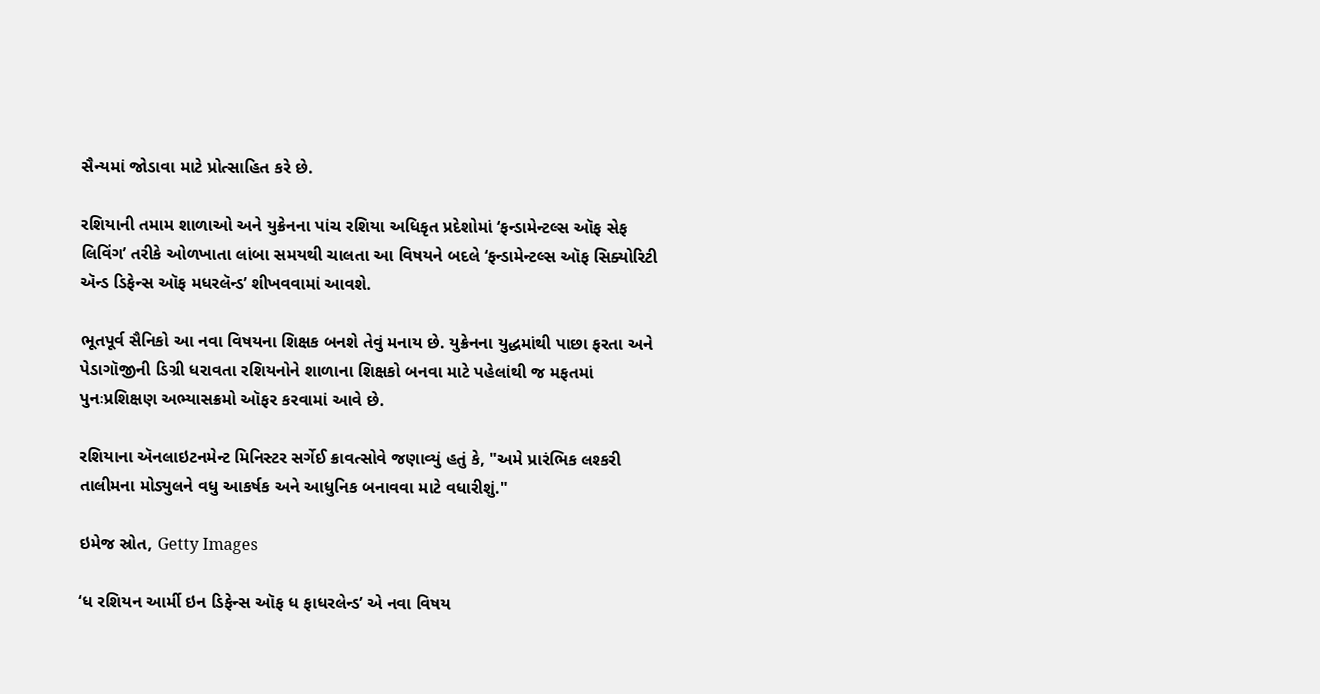સૈન્યમાં જોડાવા માટે પ્રોત્સાહિત કરે છે.

રશિયાની તમામ શાળાઓ અને યુક્રેનના પાંચ રશિયા અધિકૃત પ્રદેશોમાં ‘ફન્ડામેન્ટલ્સ ઑફ સેફ લિવિંગ’ તરીકે ઓળખાતા લાંબા સમયથી ચાલતા આ વિષયને બદલે ‘ફન્ડામેન્ટલ્સ ઑફ સિક્યોરિટી ઍન્ડ ડિફેન્સ ઑફ મધરલૅન્ડ’ શીખવવામાં આવશે.

ભૂતપૂર્વ સૈનિકો આ નવા વિષયના શિક્ષક બનશે તેવું મનાય છે. યુક્રેનના યુદ્ધમાંથી પાછા ફરતા અને પેડાગૉજીની ડિગ્રી ધરાવતા રશિયનોને શાળાના શિક્ષકો બનવા માટે પહેલાંથી જ મફતમાં પુનઃપ્રશિક્ષણ અભ્યાસક્રમો ઑફર કરવામાં આવે છે.

રશિયાના ઍનલાઇટનમેન્ટ મિનિસ્ટર સર્ગેઈ ક્રાવત્સોવે જણાવ્યું હતું કે, "અમે પ્રારંભિક લશ્કરી તાલીમના મોડ્યુલને વધુ આકર્ષક અને આધુનિક બનાવવા માટે વધારીશું."

ઇમેજ સ્રોત, Getty Images

‘ધ રશિયન આર્મી ઇન ડિફેન્સ ઑફ ધ ફાધરલેન્ડ’ એ નવા વિષય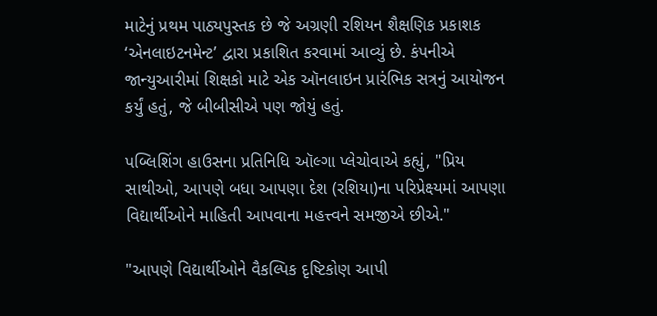માટેનું પ્રથમ પાઠ્યપુસ્તક છે જે અગ્રણી રશિયન શૈક્ષણિક પ્રકાશક ‘એનલાઇટનમેન્ટ’ દ્વારા પ્રકાશિત કરવામાં આવ્યું છે. કંપનીએ જાન્યુઆરીમાં શિક્ષકો માટે એક ઑનલાઇન પ્રારંભિક સત્રનું આયોજન કર્યું હતું, જે બીબીસીએ પણ જોયું હતું.

પબ્લિશિંગ હાઉસના પ્રતિનિધિ ઑલ્ગા પ્લેચોવાએ કહ્યું, "પ્રિય સાથીઓ, આપણે બધા આપણા દેશ (રશિયા)ના પરિપ્રેક્ષ્યમાં આપણા વિદ્યાર્થીઓને માહિતી આપવાના મહત્ત્વને સમજીએ છીએ."

"આપણે વિદ્યાર્થીઓને વૈકલ્પિક દૃષ્ટિકોણ આપી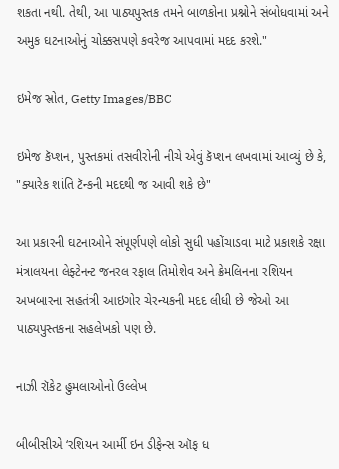શકતા નથી. તેથી, આ પાઠ્યપુસ્તક તમને બાળકોના પ્રશ્નોને સંબોધવામાં અને અમુક ઘટનાઓનું ચોક્કસપણે કવરેજ આપવામાં મદદ કરશે."

ઇમેજ સ્રોત, Getty Images/BBC

ઇમેજ કૅપ્શન, પુસ્તકમાં તસવીરોની નીચે એવું કૅપ્શન લખવામાં આવ્યું છે કે, "ક્યારેક શાંતિ ટૅન્કની મદદથી જ આવી શકે છે"

આ પ્રકારની ઘટનાઓને સંપૂર્ણપણે લોકો સુધી પહોંચાડવા માટે પ્રકાશકે રક્ષા મંત્રાલયના લેફ્ટેનન્ટ જનરલ રફાલ તિમોશેવ અને ક્રેમલિનના રશિયન અખબારના સહતંત્રી આઇગોર ચેરન્યકની મદદ લીધી છે જેઓ આ પાઠ્યપુસ્તકના સહલેખકો પણ છે.

નાઝી રૉકેટ હુમલાઓનો ઉલ્લેખ

બીબીસીએ ‘રશિયન આર્મી ઇન ડીફેન્સ ઑફ ધ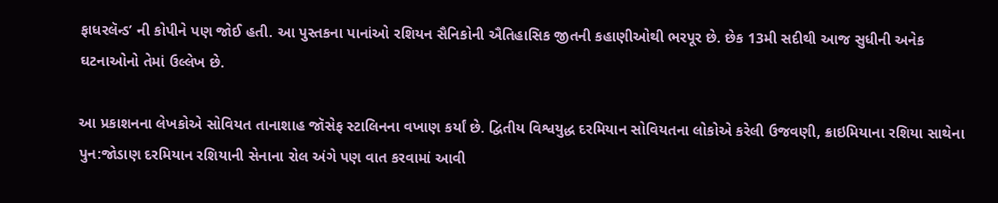ફાધરલૅન્ડ’ ની કોપીને પણ જોઈ હતી. આ પુસ્તકના પાનાંઓ રશિયન સૈનિકોની ઐતિહાસિક જીતની કહાણીઓથી ભરપૂર છે. છેક 13મી સદીથી આજ સુધીની અનેક ઘટનાઓનો તેમાં ઉલ્લેખ છે.

આ પ્રકાશનના લેખકોએ સોવિયત તાનાશાહ જૉસેફ સ્ટાલિનના વખાણ કર્યાં છે. દ્વિતીય વિશ્વયુદ્ધ દરમિયાન સોવિયતના લોકોએ કરેલી ઉજવણી, ક્રાઇમિયાના રશિયા સાથેના પુન:જોડાણ દરમિયાન રશિયાની સેનાના રોલ અંગે પણ વાત કરવામાં આવી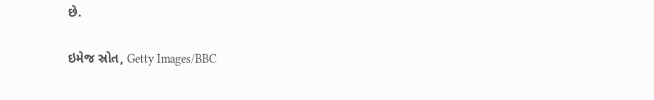છે.

ઇમેજ સ્રોત, Getty Images/BBC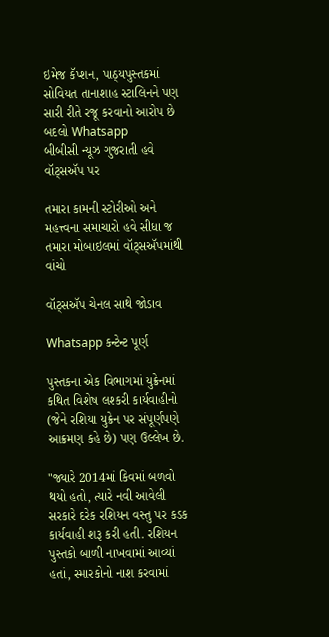ઇમેજ કૅપ્શન, પાઠ્યપુસ્તકમાં સોવિયત તાનાશાહ સ્ટાલિનને પણ સારી રીતે રજૂ કરવાનો આરોપ છે
બદલો Whatsapp
બીબીસી ન્યૂઝ ગુજરાતી હવે વૉટ્સઍપ પર

તમારા કામની સ્ટોરીઓ અને મહત્ત્વના સમાચારો હવે સીધા જ તમારા મોબાઇલમાં વૉટ્સઍપમાંથી વાંચો

વૉટ્સઍપ ચેનલ સાથે જોડાવ

Whatsapp કન્ટેન્ટ પૂર્ણ

પુસ્તકના એક વિભાગમાં યુક્રેનમાં કથિત વિશેષ લશ્કરી કાર્યવાહીનો (જેને રશિયા યુક્રેન પર સંપૂર્ણપણે આક્રમણ કહે છે) પણ ઉલ્લેખ છે.

"જ્યારે 2014માં કિવમાં બળવો થયો હતો, ત્યારે નવી આવેલી સરકારે દરેક રશિયન વસ્તુ પર કડક કાર્યવાહી શરૂ કરી હતી. રશિયન પુસ્તકો બાળી નાખવામાં આવ્યાં હતાં, સ્મારકોનો નાશ કરવામાં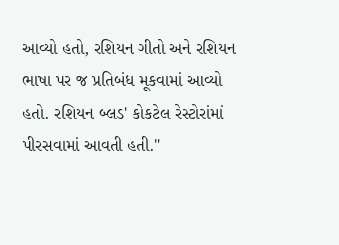આવ્યો હતો, રશિયન ગીતો અને રશિયન ભાષા પર જ પ્રતિબંધ મૂકવામાં આવ્યો હતો. રશિયન બ્લડ' કોકટેલ રેસ્ટોરાંમાં પીરસવામાં આવતી હતી."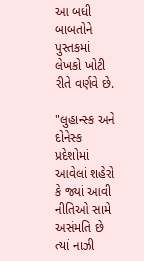આ બધી બાબતોને પુસ્તકમાં લેખકો ખોટી રીતે વર્ણવે છે.

"લુહાન્સ્ક અને દોનેસ્ક પ્રદેશોમાં આવેલાં શહેરો કે જ્યાં આવી નીતિઓ સામે અસંમતિ છે ત્યાં નાઝી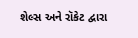શેલ્સ અને રૉકેટ દ્વારા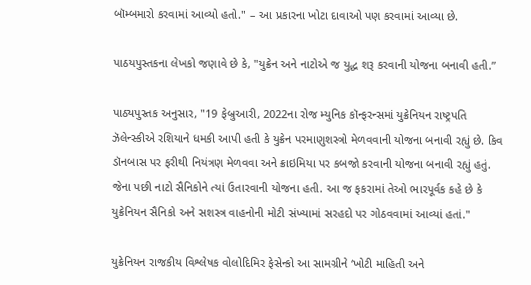બૉમ્બમારો કરવામાં આવ્યો હતો." – આ પ્રકારના ખોટા દાવાઓ પણ કરવામાં આવ્યા છે.

પાઠયપુસ્તકના લેખકો જણાવે છે કે, "યુક્રેન અને નાટોએ જ યુદ્ધ શરૂ કરવાની યોજના બનાવી હતી.”

પાઠ્યપુસ્તક અનુસાર, "19 ફેબ્રુઆરી, 2022ના રોજ મ્યુનિક કૉન્ફરન્સમાં યુક્રેનિયન રાષ્ટ્રપતિ ઝૅલેન્સ્કીએ રશિયાને ધમકી આપી હતી કે યુક્રેન પરમાણુશસ્ત્રો મેળવવાની યોજના બનાવી રહ્યું છે. કિવ ડૉનબાસ પર ફરીથી નિયંત્રણ મેળવવા અને ક્રાઇમિયા પર કબજો કરવાની યોજના બનાવી રહ્યું હતું. જેના પછી નાટો સૈનિકોને ત્યાં ઉતારવાની યોજના હતી. આ જ ફકરામાં તેઓ ભારપૂર્વક કહે છે કે યુક્રેનિયન સૈનિકો અને સશસ્ત્ર વાહનોની મોટી સંખ્યામાં સરહદો પર ગોઠવવામાં આવ્યાં હતાં."

યુક્રેનિયન રાજકીય વિશ્લેષક વોલોદિમિર ફેસેન્કો આ સામગ્રીને ‘ખોટી માહિતી અને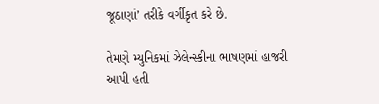જૂઠાણાં’ તરીકે વર્ગીકૃત કરે છે.

તેમણે મ્યુનિકમાં ઝેલેન્સ્કીના ભાષણમાં હાજરી આપી હતી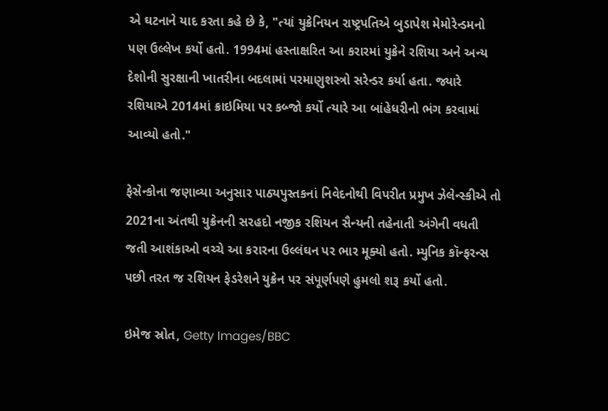એ ઘટનાને યાદ કરતા કહે છે કે, "ત્યાં યુક્રેનિયન રાષ્ટ્રપતિએ બુડાપેશ મેમોરેન્ડમનો પણ ઉલ્લેખ કર્યો હતો. 1994માં હસ્તાક્ષરિત આ કરારમાં યુક્રેને રશિયા અને અન્ય દેશોની સુરક્ષાની ખાતરીના બદલામાં પરમાણુશસ્ત્રો સરેન્ડર કર્યા હતા. જ્યારે રશિયાએ 2014માં ક્રાઇમિયા પર કબ્જો કર્યો ત્યારે આ બાંહેધરીનો ભંગ કરવામાં આવ્યો હતો."

ફેસેન્કોના જણાવ્યા અનુસાર પાઠ્યપુસ્તકનાં નિવેદનોથી વિપરીત પ્રમુખ ઝેલેન્સ્કીએ તો 2021ના અંતથી યુક્રેનની સરહદો નજીક રશિયન સૈન્યની તહેનાતી અંગેની વધતી જતી આશંકાઓ વચ્ચે આ કરારના ઉલ્લંઘન પર ભાર મૂક્યો હતો. મ્યુનિક કૉન્ફરન્સ પછી તરત જ રશિયન ફેડરેશને યુક્રેન પર સંપૂર્ણપણે હુમલો શરૂ કર્યો હતો.

ઇમેજ સ્રોત, Getty Images/BBC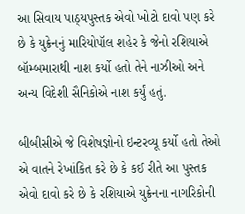આ સિવાય પાઠ્યપુસ્તક એવો ખોટો દાવો પણ કરે છે કે યુક્રેનનું મારિયોપૉલ શહેર કે જેનો રશિયાએ બૉમ્બમારાથી નાશ કર્યો હતો તેને નાઝીઓ અને અન્ય વિદેશી સૈનિકોએ નાશ કર્યું હતું.

બીબીસીએ જે વિશેષજ્ઞોનો ઇન્ટરવ્યૂ કર્યો હતો તેઓ એ વાતને રેખાંકિત કરે છે કે કઈ રીતે આ પુસ્તક એવો દાવો કરે છે કે રશિયાએ યુક્રેનના નાગરિકોની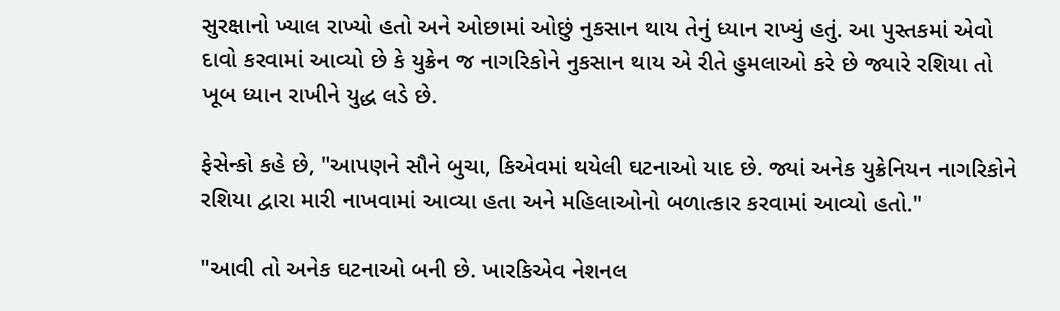સુરક્ષાનો ખ્યાલ રાખ્યો હતો અને ઓછામાં ઓછું નુકસાન થાય તેનું ધ્યાન રાખ્યું હતું. આ પુસ્તકમાં એવો દાવો કરવામાં આવ્યો છે કે યુક્રેન જ નાગરિકોને નુકસાન થાય એ રીતે હુમલાઓ કરે છે જ્યારે રશિયા તો ખૂબ ધ્યાન રાખીને યુદ્ધ લડે છે.

ફેસેન્કો કહે છે, "આપણને સૌને બુચા, કિએવમાં થયેલી ઘટનાઓ યાદ છે. જ્યાં અનેક યુક્રેનિયન નાગરિકોને રશિયા દ્વારા મારી નાખવામાં આવ્યા હતા અને મહિલાઓનો બળાત્કાર કરવામાં આવ્યો હતો."

"આવી તો અનેક ઘટનાઓ બની છે. ખારકિએવ નેશનલ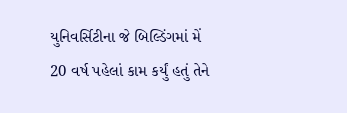યુનિવર્સિટીના જે બિલ્ડિંગમાં મેં 20 વર્ષ પહેલાં કામ કર્યું હતું તેને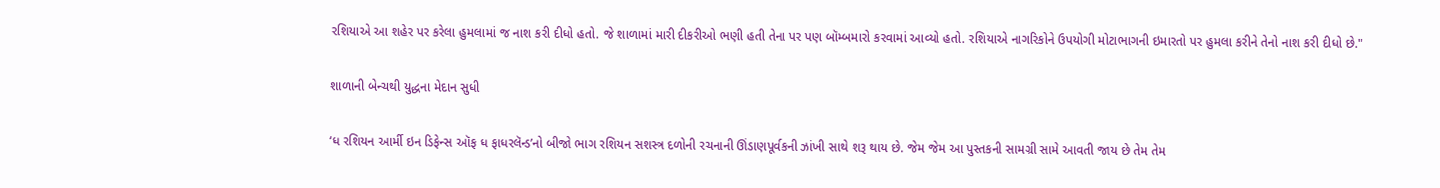રશિયાએ આ શહેર પર કરેલા હુમલામાં જ નાશ કરી દીધો હતો. જે શાળામાં મારી દીકરીઓ ભણી હતી તેના પર પણ બૉમ્બમારો કરવામાં આવ્યો હતો. રશિયાએ નાગરિકોને ઉપયોગી મોટાભાગની ઇમારતો પર હુમલા કરીને તેનો નાશ કરી દીધો છે."

શાળાની બેન્ચથી યુદ્ધના મેદાન સુધી

‘ધ રશિયન આર્મી ઇન ડિફેન્સ ઑફ ધ ફાધરલૅન્ડ’નો બીજો ભાગ રશિયન સશસ્ત્ર દળોની રચનાની ઊંડાણપૂર્વકની ઝાંખી સાથે શરૂ થાય છે. જેમ જેમ આ પુસ્તકની સામગ્રી સામે આવતી જાય છે તેમ તેમ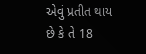એવું પ્રતીત થાય છે કે તે 18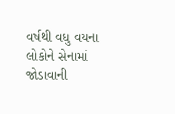વર્ષથી વધુ વયના લોકોને સેનામાં જોડાવાની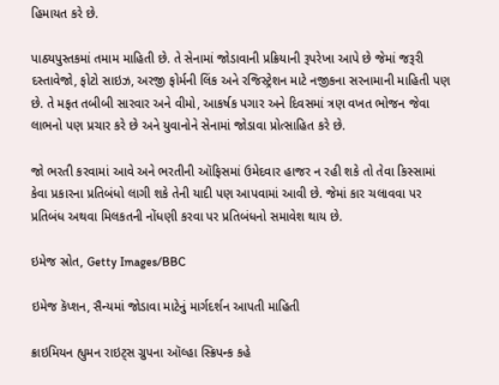હિમાયત કરે છે.

પાઠ્યપુસ્તકમાં તમામ માહિતી છે. તે સેનામાં જોડાવાની પ્રક્રિયાની રૂપરેખા આપે છે જેમાં જરૂરી દસ્તાવેજો, ફોટો સાઇઝ, અરજી ફોર્મની લિંક અને રજિસ્ટ્રેશન માટે નજીકના સરનામાની માહિતી પણ છે. તે મફત તબીબી સારવાર અને વીમો, આકર્ષક પગાર અને દિવસમાં ત્રણ વખત ભોજન જેવા લાભનો પણ પ્રચાર કરે છે અને યુવાનોને સેનામાં જોડાવા પ્રોત્સાહિત કરે છે.

જો ભરતી કરવામાં આવે અને ભરતીની ઑફિસમાં ઉમેદવાર હાજર ન રહી શકે તો તેવા કિસ્સામાં કેવા પ્રકારના પ્રતિબંધો લાગી શકે તેની યાદી પણ આપવામાં આવી છે. જેમાં કાર ચલાવવા પર પ્રતિબંધ અથવા મિલકતની નોંધણી કરવા પર પ્રતિબંધનો સમાવેશ થાય છે.

ઇમેજ સ્રોત, Getty Images/BBC

ઇમેજ કૅપ્શન, સૈન્યમાં જોડાવા માટેનું માર્ગદર્શન આપતી માહિતી

ક્રાઇમિયન હ્યુમન રાઇટ્સ ગ્રુપના ઑલ્હા સ્ક્રિપન્ક કહે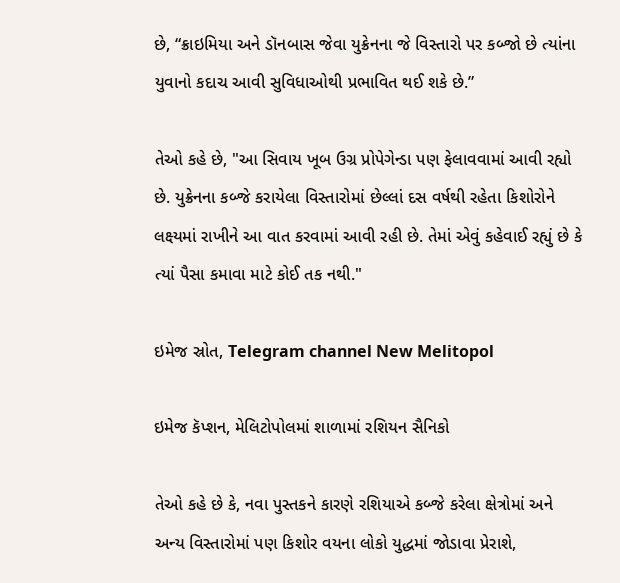છે, “ક્રાઇમિયા અને ડૉનબાસ જેવા યુક્રેનના જે વિસ્તારો પર કબ્જો છે ત્યાંના યુવાનો કદાચ આવી સુવિધાઓથી પ્રભાવિત થઈ શકે છે.”

તેઓ કહે છે, "આ સિવાય ખૂબ ઉગ્ર પ્રોપેગેન્ડા પણ ફેલાવવામાં આવી રહ્યો છે. યુક્રેનના કબ્જે કરાયેલા વિસ્તારોમાં છેલ્લાં દસ વર્ષથી રહેતા કિશોરોને લક્ષ્યમાં રાખીને આ વાત કરવામાં આવી રહી છે. તેમાં એવું કહેવાઈ રહ્યું છે કે ત્યાં પૈસા કમાવા માટે કોઈ તક નથી."

ઇમેજ સ્રોત, Telegram channel New Melitopol

ઇમેજ કૅપ્શન, મેલિટોપોલમાં શાળામાં રશિયન સૈનિકો

તેઓ કહે છે કે, નવા પુસ્તકને કારણે રશિયાએ કબ્જે કરેલા ક્ષેત્રોમાં અને અન્ય વિસ્તારોમાં પણ કિશોર વયના લોકો યુદ્ધમાં જોડાવા પ્રેરાશે,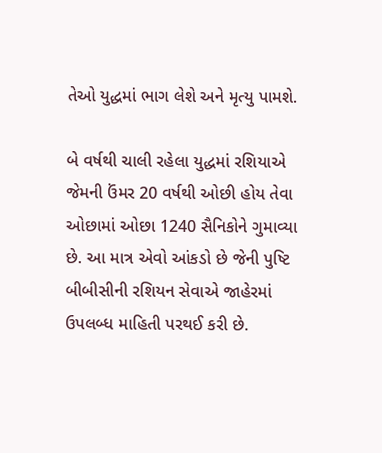તેઓ યુદ્ધમાં ભાગ લેશે અને મૃત્યુ પામશે.

બે વર્ષથી ચાલી રહેલા યુદ્ધમાં રશિયાએ જેમની ઉંમર 20 વર્ષથી ઓછી હોય તેવા ઓછામાં ઓછા 1240 સૈનિકોને ગુમાવ્યા છે. આ માત્ર એવો આંકડો છે જેની પુષ્ટિ બીબીસીની રશિયન સેવાએ જાહેરમાં ઉપલબ્ધ માહિતી પરથઈ કરી છે.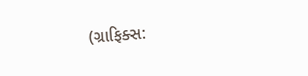(ગ્રાફિક્સ: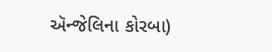ઍન્જેલિના કોરબા)